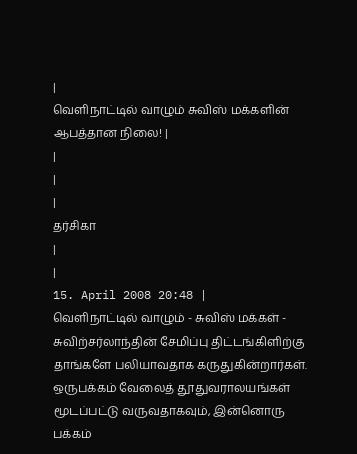|
வெளிநாட்டில் வாழும் சுவிஸ் மக்களின் ஆபத்தான நிலை! |
|
|
|
தர்சிகா
|
|
15. April 2008 20:48 |
வெளிநாட்டில் வாழும் - சுவிஸ் மக்கள் - சுவிற்சர்லாந்தின் சேமிப்பு திட்டங்கிளிற்கு தாங்களே பலியாவதாக கருதுகின்றார்கள். ஒருபக்கம் வேலைத் தூதுவராலயங்கள் மூடப்பட்டு வருவதாகவும், இன்னொரு பக்கம்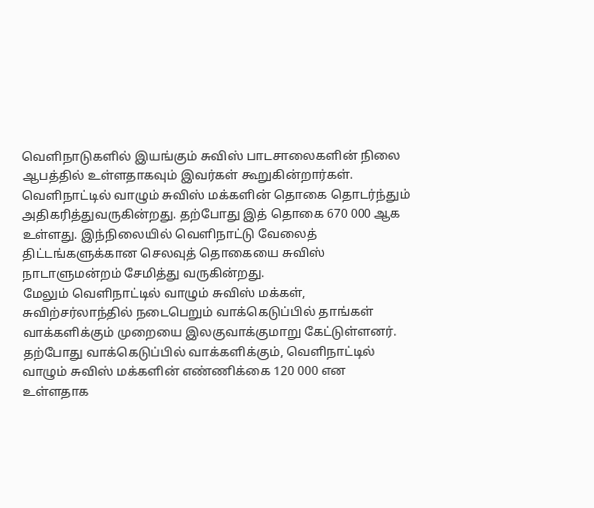வெளிநாடுகளில் இயங்கும் சுவிஸ் பாடசாலைகளின் நிலை ஆபத்தில் உள்ளதாகவும் இவர்கள் கூறுகின்றார்கள்.
வெளிநாட்டில் வாழும் சுவிஸ் மக்களின் தொகை தொடர்ந்தும் அதிகரித்துவருகின்றது. தற்போது இத் தொகை 670 000 ஆக உள்ளது. இந்நிலையில் வெளிநாட்டு வேலைத் திட்டங்களுக்கான செலவுத் தொகையை சுவிஸ் நாடாளுமன்றம் சேமித்து வருகின்றது.
மேலும் வெளிநாட்டில் வாழும் சுவிஸ் மக்கள், சுவிற்சர்லாந்தில் நடைபெறும் வாக்கெடுப்பில் தாங்கள் வாக்களிக்கும் முறையை இலகுவாக்குமாறு கேட்டுள்ளனர்.
தற்போது வாக்கெடுப்பில் வாக்களிக்கும், வெளிநாட்டில் வாழும் சுவிஸ் மக்களின் எண்ணிக்கை 120 000 என உள்ளதாக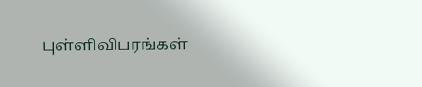புள்ளிவிபரங்கள்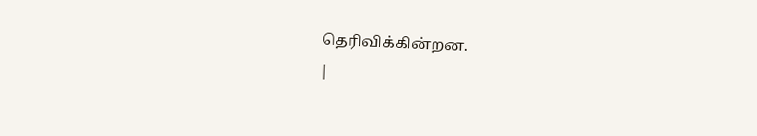தெரிவிக்கின்றன.
|